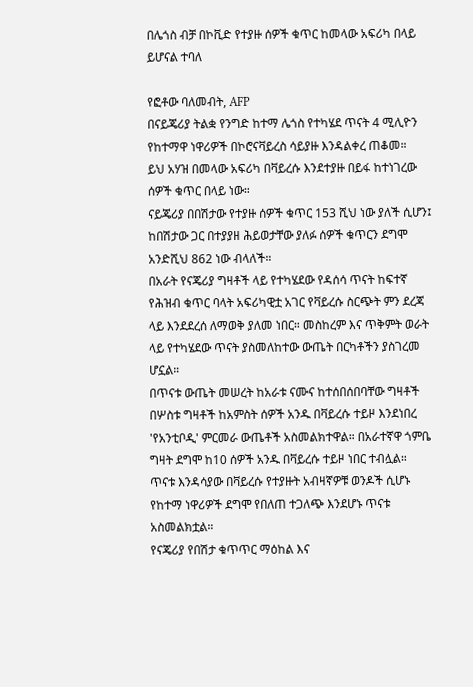በሌጎስ ብቻ በኮቪድ የተያዙ ሰዎች ቁጥር ከመላው አፍሪካ በላይ ይሆናል ተባለ

የፎቶው ባለመብት, AFP
በናይጄሪያ ትልቋ የንግድ ከተማ ሌጎስ የተካሄደ ጥናት 4 ሚሊዮን የከተማዋ ነዋሪዎች በኮሮናቫይረስ ሳይያዙ እንዳልቀረ ጠቆመ።
ይህ አሃዝ በመላው አፍሪካ በቫይረሱ እንደተያዙ በይፋ ከተነገረው ሰዎች ቁጥር በላይ ነው።
ናይጄሪያ በበሽታው የተያዙ ሰዎች ቁጥር 153 ሺህ ነው ያለች ሲሆን፤ ከበሽታው ጋር በተያያዘ ሕይወታቸው ያለፉ ሰዎች ቁጥርን ደግሞ አንድሺህ 862 ነው ብላለች።
በአራት የናጄሪያ ግዛቶች ላይ የተካሄደው የዳሰሳ ጥናት ከፍተኛ የሕዝብ ቁጥር ባላት አፍሪካዊቷ አገር የቫይረሱ ስርጭት ምን ደረጃ ላይ እንደደረሰ ለማወቅ ያለመ ነበር። መስከረም እና ጥቅምት ወራት ላይ የተካሄደው ጥናት ያስመለከተው ውጤት በርካቶችን ያስገረመ ሆኗል።
በጥናቱ ውጤት መሠረት ከአራቱ ናሙና ከተሰበሰበባቸው ግዛቶች በሦስቱ ግዛቶች ከአምስት ሰዎች አንዱ በቫይረሱ ተይዞ እንደነበረ 'የአንቲቦዲ' ምርመራ ውጤቶች አስመልክተዋል። በአራተኛዋ ጎምቤ ግዛት ደግሞ ከ10 ሰዎች አንዱ በቫይረሱ ተይዞ ነበር ተብሏል።
ጥናቱ እንዳሳያው በቫይረሱ የተያዙት አብዛኛዎቹ ወንዶች ሲሆኑ የከተማ ነዋሪዎች ደግሞ የበለጠ ተጋለጭ እንደሆኑ ጥናቱ አስመልክቷል።
የናጄሪያ የበሽታ ቁጥጥር ማዕከል እና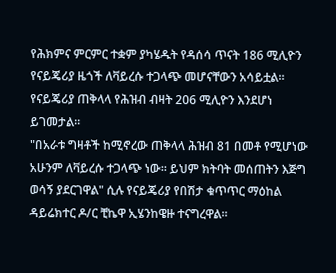የሕክምና ምርምር ተቋም ያካሄዱት የዳሰሳ ጥናት 186 ሚሊዮን የናይጄሪያ ዜጎች ለቫይረሱ ተጋላጭ መሆናቸውን አሳይቷል።
የናይጄሪያ ጠቅላላ የሕዝብ ብዛት 206 ሚሊዮን እንደሆነ ይገመታል።
"በአራቱ ግዛቶች ከሚኖረው ጠቅላላ ሕዝብ 81 በመቶ የሚሆነው አሁንም ለቫይረሱ ተጋላጭ ነው። ይህም ክትባት መሰጠትን እጅግ ወሳኝ ያደርገዋል" ሲሉ የናይጄሪያ የበሽታ ቁጥጥር ማዕከል ዳይሬክተር ዶ/ር ቺኬዋ ኢሄንከዌዙ ተናግረዋል።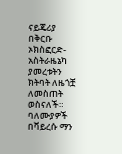ናይጄሪያ በቅርቡ ኦክስፎርድ-አስትራዜኔካ ያመረቱትን ክትባት ለዜጎቿ ለመስጠት ወስናለች።
ባለሙያዎች በቫይረሱ ማን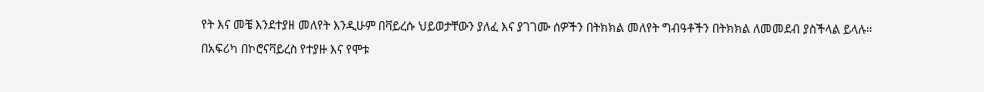የት እና መቼ እንደተያዘ መለየት እንዲሁም በቫይረሱ ህይወታቸውን ያለፈ እና ያገገሙ ሰዎችን በትክክል መለየት ግብዓቶችን በትክክል ለመመደብ ያስችላል ይላሉ።
በአፍሪካ በኮሮናቫይረስ የተያዙ እና የሞቱ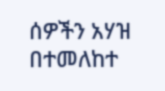ሰዎችን አሃዝ በተመለከተ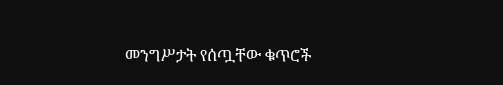መንግሥታት የሰጧቸው ቁጥሮች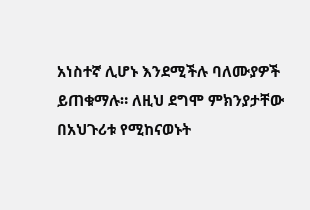አነስተኛ ሊሆኑ እንደሚችሉ ባለሙያዎች ይጠቁማሉ። ለዚህ ደግሞ ምክንያታቸው በአህጉሪቱ የሚከናወኑት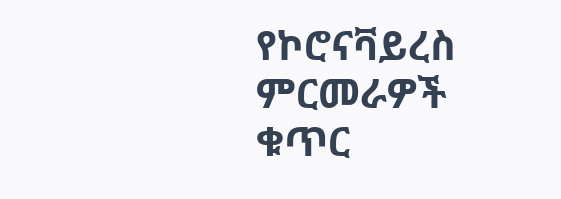የኮሮናቫይረስ ምርመራዎች ቁጥር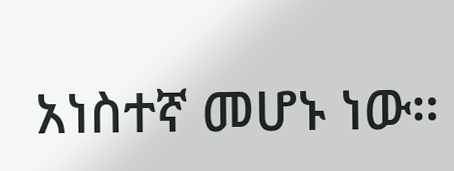አነስተኛ መሆኑ ነው።